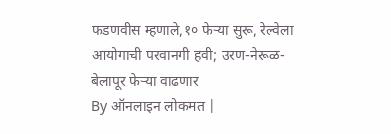फडणवीस म्हणाले,१० फेऱ्या सुरू, रेल्वेला आयोगाची परवानगी हवी; उरण-नेरूळ-बेलापूर फेऱ्या वाढणार
By ऑनलाइन लोकमत |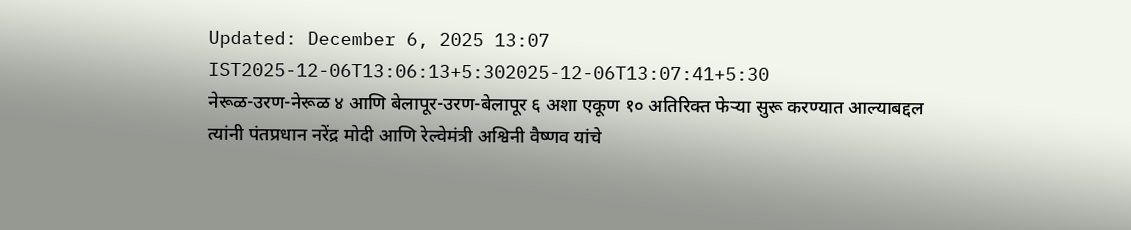Updated: December 6, 2025 13:07 IST2025-12-06T13:06:13+5:302025-12-06T13:07:41+5:30
नेरूळ-उरण-नेरूळ ४ आणि बेलापूर-उरण-बेलापूर ६ अशा एकूण १० अतिरिक्त फेऱ्या सुरू करण्यात आल्याबद्दल त्यांनी पंतप्रधान नरेंद्र मोदी आणि रेल्वेमंत्री अश्विनी वैष्णव यांचे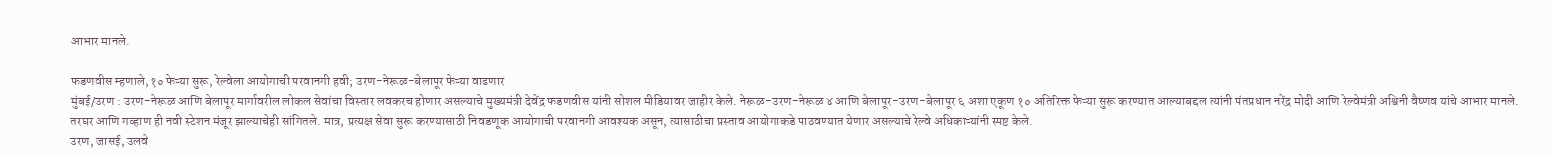आभार मानले.

फडणवीस म्हणाले,१० फेऱ्या सुरू, रेल्वेला आयोगाची परवानगी हवी; उरण-नेरूळ-बेलापूर फेऱ्या वाढणार
मुंबई/उरण : उरण-नेरूळ आणि बेलापूर मार्गावरील लोकल सेवांचा विस्तार लवकरच होणार असल्याचे मुख्यमंत्री देवेंद्र फडणवीस यांनी सोशल मीडियावर जाहीर केले. नेरूळ-उरण-नेरूळ ४ आणि बेलापूर-उरण-बेलापूर ६ अशा एकूण १० अतिरिक्त फेऱ्या सुरू करण्यात आल्याबद्दल त्यांनी पंतप्रधान नरेंद्र मोदी आणि रेल्वेमंत्री अश्विनी वैष्णव यांचे आभार मानले. तरघर आणि गव्हाण ही नवी स्टेशन मंजूर झाल्याचेही सांगितले. मात्र, प्रत्यक्ष सेवा सुरू करण्यासाठी निवडणूक आयोगाची परवानगी आवश्यक असून, त्यासाठीचा प्रस्ताव आयोगाकडे पाठवण्यात येणार असल्याचे रेल्वे अधिकाऱ्यांनी स्पष्ट केले.
उरण, जासई, उलवे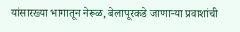यांसारख्या भागातून नेरूळ, बेलापूरकडे जाणाऱ्या प्रवाशांची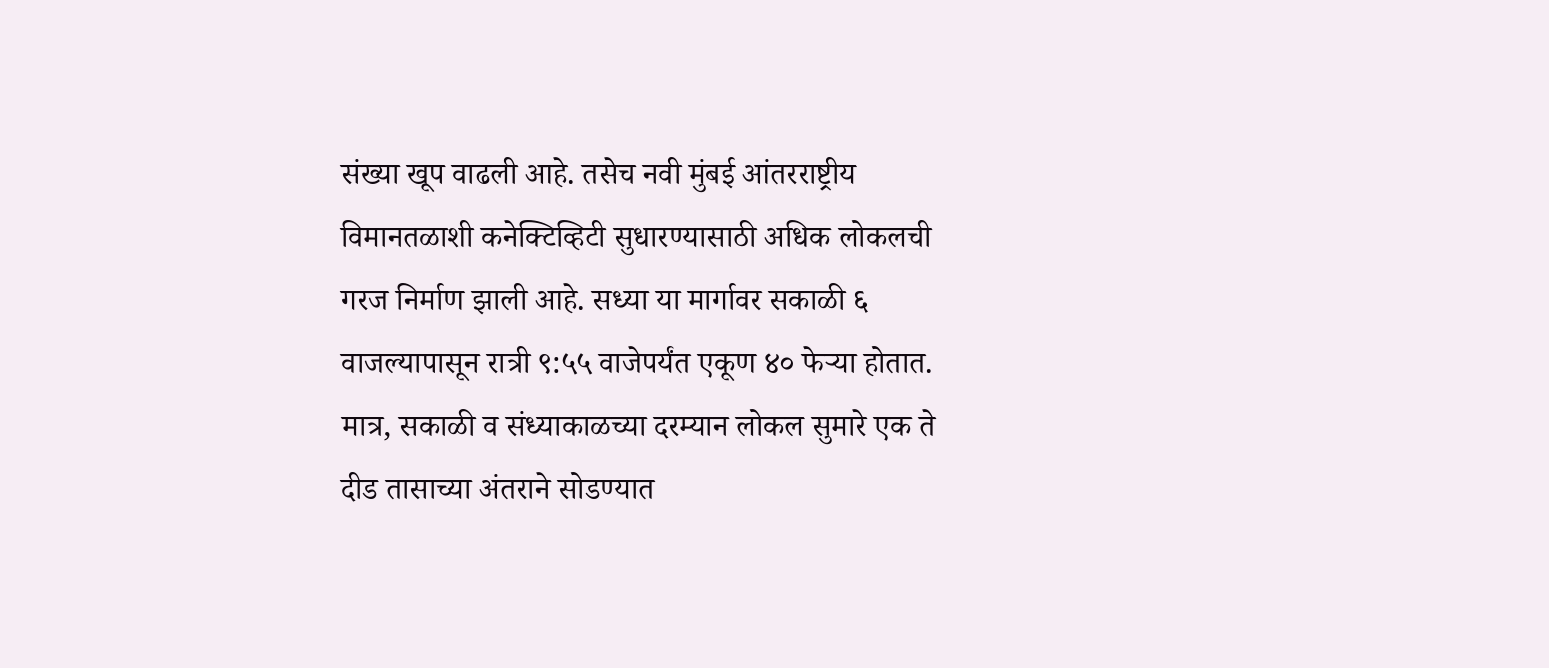संख्या खूप वाढली आहे. तसेच नवी मुंबई आंतरराष्ट्रीय विमानतळाशी कनेक्टिव्हिटी सुधारण्यासाठी अधिक लोकलची गरज निर्माण झाली आहे. सध्या या मार्गावर सकाळी ६ वाजल्यापासून रात्री ९:५५ वाजेपर्यंत एकूण ४० फेऱ्या होतात.
मात्र, सकाळी व संध्याकाळच्या दरम्यान लोकल सुमारे एक ते दीड तासाच्या अंतराने सोडण्यात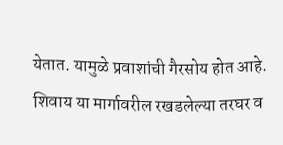येतात. यामुळे प्रवाशांची गैरसोय होत आहे. शिवाय या मार्गावरील रखडलेल्या तरघर व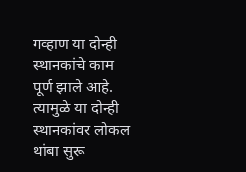गव्हाण या दोन्ही स्थानकांचे काम पूर्ण झाले आहे. त्यामुळे या दोन्ही स्थानकांवर लोकल थांबा सुरू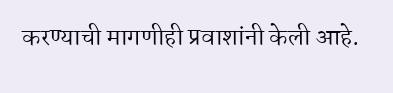करण्याची मागणीही प्रवाशांनी केली आहे.